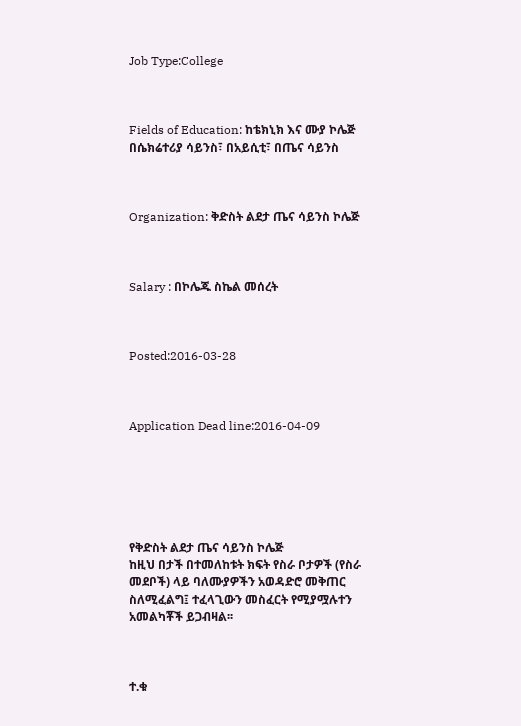Job Type:College



Fields of Education: ከቴክኒክ እና ሙያ ኮሌጅ በሴክሬተሪያ ሳይንስ፣ በአይሲቲ፣ በጤና ሳይንስ



Organization: ቅድስት ልደታ ጤና ሳይንስ ኮሌጅ



Salary : በኮሌጁ ስኬል መሰረት



Posted:2016-03-28



Application Dead line:2016-04-09






የቅድስት ልደታ ጤና ሳይንስ ኮሌጅ
ከዚህ በታች በተመለከቱት ክፍት የስራ ቦታዎች (የስራ መደቦች) ላይ ባለሙያዎችን አወዳድሮ መቅጠር ስለሚፈልግ፤ ተፈላጊውን መስፈርት የሚያሟሉተን አመልካቾች ይጋብዛል፡፡



ተ.ቁ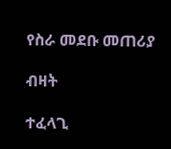የስራ መደቡ መጠሪያ

ብዛት

ተፈላጊ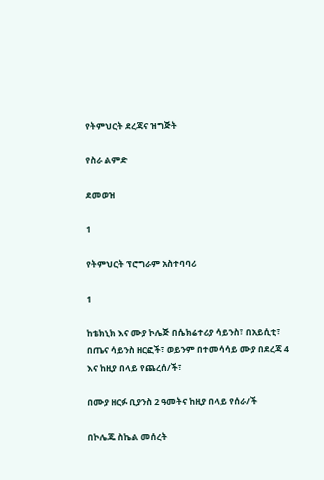የትምህርት ደረጃና ዝግጅት

የስራ ልምድ

ደመወዝ

1

የትምህርት ፕሮግራም አስተባባሪ

1

ከቴክኒክ እና ሙያ ኮሌጅ በሴክሬተሪያ ሳይንስ፣ በአይሲቲ፣ በጤና ሳይንስ ዘርፎች፣ ወይንም በተመሳሳይ ሙያ በደረጃ 4 እና ከዚያ በላይ የጨረሰ/ች፣

በሙያ ዘርፉ ቢያንስ 2 ዓመትና ከዚያ በላይ የሰራ/ች

በኮሌጁ ስኬል መሰረት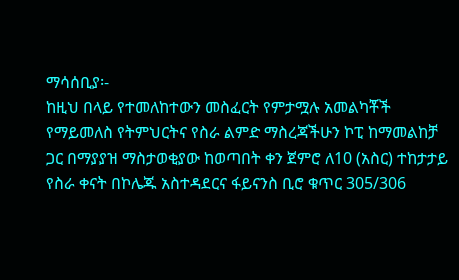ማሳሰቢያ፡-
ከዚህ በላይ የተመለከተውን መስፈርት የምታሟሉ አመልካቾች የማይመለስ የትምህርትና የስራ ልምድ ማስረጃችሁን ኮፒ ከማመልከቻ ጋር በማያያዝ ማስታወቂያው ከወጣበት ቀን ጀምሮ ለ10 (አስር) ተከታታይ የስራ ቀናት በኮሌጁ አስተዳደርና ፋይናንስ ቢሮ ቁጥር 305/306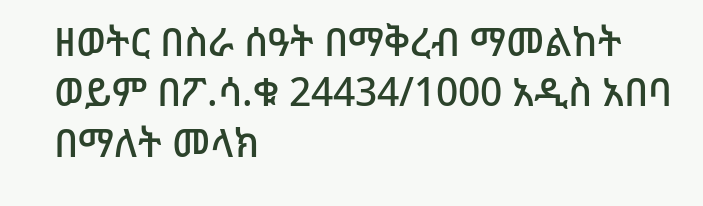ዘወትር በስራ ሰዓት በማቅረብ ማመልከት ወይም በፖ.ሳ.ቁ 24434/1000 አዲስ አበባ በማለት መላክ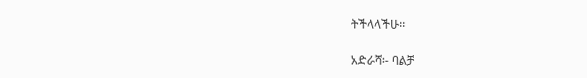ትችላላችሁ፡፡

አድራሻ፡- ባልቻ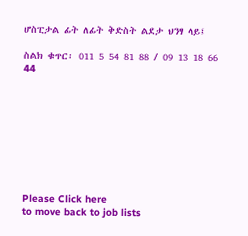ሆስፒታል ፊት ለፊት ቅድስት ልደታ ህንፃ ላይ፤

ስልክ ቁጥር፡ 011 5 54 81 88 / 09 13 18 66 44









Please Click here
to move back to job lists